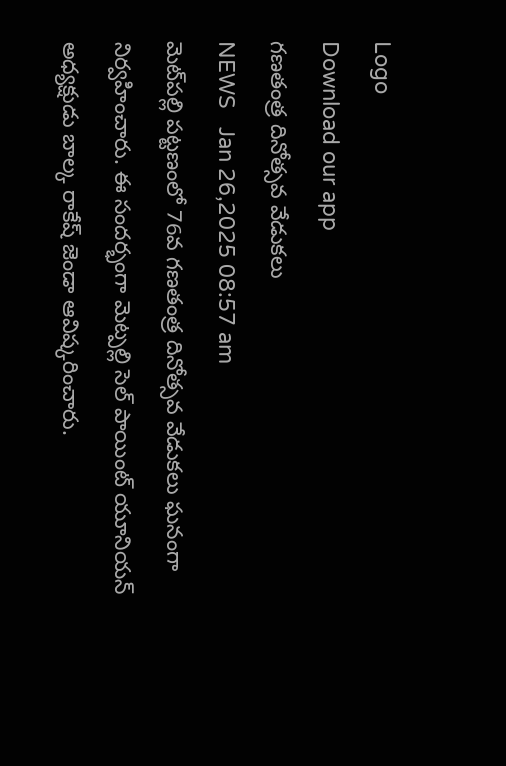Logo
Download our app
గణతంత్ర దినోత్సవ వేడుకలు
NEWS   Jan 26,2025 08:57 am
మెట్‌ప‌ల్లి పట్టణంలో 76వ గణతంత్ర దినోత్సవ వేడుక‌లు ఘ‌నంగా నిర్వ‌హించారు. ఈ సందర్భంగా మెట్పల్లి సెల్ పాయింట్ యూనియన్ అధ్యక్షుడు బాల్క రాకేష్ జెండా ఆవిష్కరించారు.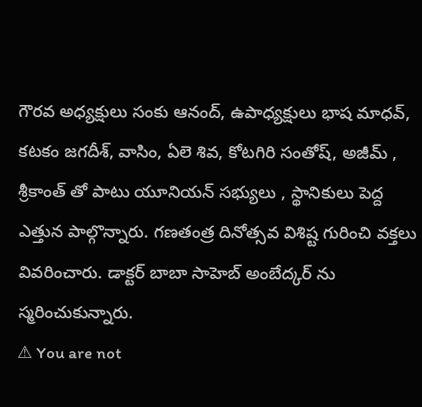గౌరవ అధ్యక్షులు సంకు ఆనంద్, ఉపాధ్య‌క్షులు భాష మాధ‌వ్, క‌ట‌కం జ‌గ‌దీశ్, వాసిం, ఏలె శివ‌, కోట‌గిరి సంతోష్, అజీమ్ , శ్రీ‌కాంత్ తో పాటు యూనియ‌న్ స‌భ్యులు , స్థానికులు పెద్ద ఎత్తున పాల్గొన్నారు. గ‌ణ‌తంత్ర దినోత్స‌వ విశిష్ట గురించి వ‌క్తలు వివ‌రించారు. డాక్టర్ బాబా సాహెబ్ అంబేద్క‌ర్ ను స్మ‌రించుకున్నారు.
⚠ You are not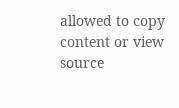allowed to copy content or view source